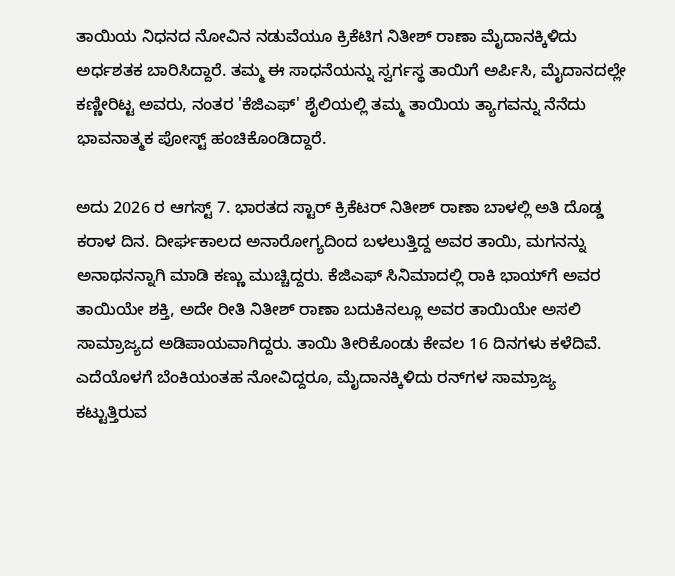ತಾಯಿಯ ನಿಧನದ ನೋವಿನ ನಡುವೆಯೂ ಕ್ರಿಕೆಟಿಗ ನಿತೀಶ್ ರಾಣಾ ಮೈದಾನಕ್ಕಿಳಿದು ಅರ್ಧಶತಕ ಬಾರಿಸಿದ್ದಾರೆ. ತಮ್ಮ ಈ ಸಾಧನೆಯನ್ನು ಸ್ವರ್ಗಸ್ಥ ತಾಯಿಗೆ ಅರ್ಪಿಸಿ, ಮೈದಾನದಲ್ಲೇ ಕಣ್ಣೀರಿಟ್ಟ ಅವರು, ನಂತರ 'ಕೆಜಿಎಫ್' ಶೈಲಿಯಲ್ಲಿ ತಮ್ಮ ತಾಯಿಯ ತ್ಯಾಗವನ್ನು ನೆನೆದು ಭಾವನಾತ್ಮಕ ಪೋಸ್ಟ್ ಹಂಚಿಕೊಂಡಿದ್ದಾರೆ.

ಅದು 2026 ರ ಆಗಸ್ಟ್ 7. ಭಾರತದ ಸ್ಟಾರ್ ಕ್ರಿಕೆಟರ್ ನಿತೀಶ್ ರಾಣಾ ಬಾಳಲ್ಲಿ ಅತಿ ದೊಡ್ಡ ಕರಾಳ ದಿನ. ದೀರ್ಘಕಾಲದ ಅನಾರೋಗ್ಯದಿಂದ ಬಳಲುತ್ತಿದ್ದ ಅವರ ತಾಯಿ, ಮಗನನ್ನು ಅನಾಥನನ್ನಾಗಿ ಮಾಡಿ ಕಣ್ಣು ಮುಚ್ಚಿದ್ದರು. ಕೆಜಿಎಫ್‌ ಸಿನಿಮಾದಲ್ಲಿ ರಾಕಿ ಭಾಯ್‌ಗೆ ಅವರ ತಾಯಿಯೇ ಶಕ್ತಿ, ಅದೇ ರೀತಿ ನಿತೀಶ್ ರಾಣಾ ಬದುಕಿನಲ್ಲೂ ಅವರ ತಾಯಿಯೇ ಅಸಲಿ ಸಾಮ್ರಾಜ್ಯದ ಅಡಿಪಾಯವಾಗಿದ್ದರು. ತಾಯಿ ತೀರಿಕೊಂಡು ಕೇವಲ 16 ದಿನಗಳು ಕಳೆದಿವೆ. ಎದೆಯೊಳಗೆ ಬೆಂಕಿಯಂತಹ ನೋವಿದ್ದರೂ, ಮೈದಾನಕ್ಕಿಳಿದು ರನ್‌ಗಳ ಸಾಮ್ರಾಜ್ಯ ಕಟ್ಟುತ್ತಿರುವ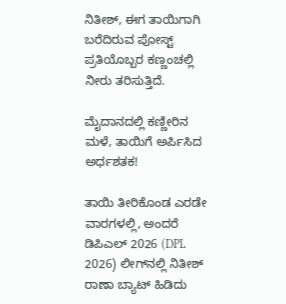ನಿತೀಶ್, ಈಗ ತಾಯಿಗಾಗಿ ಬರೆದಿರುವ ಪೋಸ್ಟ್ ಪ್ರತಿಯೊಬ್ಬರ ಕಣ್ಣಂಚಲ್ಲಿ ನೀರು ತರಿಸುತ್ತಿದೆ.

ಮೈದಾನದಲ್ಲಿ ಕಣ್ಣೀರಿನ ಮಳೆ, ತಾಯಿಗೆ ಅರ್ಪಿಸಿದ ಅರ್ಧಶತಕ!

ತಾಯಿ ತೀರಿಕೊಂಡ ಎರಡೇ ವಾರಗಳಲ್ಲಿ, ಅಂದರೆ ಡಿಪಿಎಲ್ 2026 (DPL 2026) ಲೀಗ್‌ನಲ್ಲಿ ನಿತೀಶ್ ರಾಣಾ ಬ್ಯಾಟ್ ಹಿಡಿದು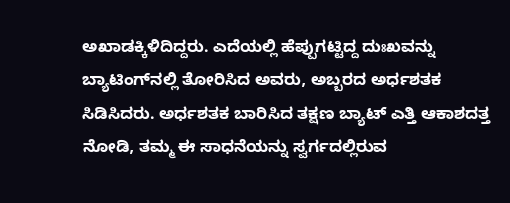ಅಖಾಡಕ್ಕಿಳಿದಿದ್ದರು. ಎದೆಯಲ್ಲಿ ಹೆಪ್ಪುಗಟ್ಟಿದ್ದ ದುಃಖವನ್ನು ಬ್ಯಾಟಿಂಗ್‌ನಲ್ಲಿ ತೋರಿಸಿದ ಅವರು, ಅಬ್ಬರದ ಅರ್ಧಶತಕ ಸಿಡಿಸಿದರು. ಅರ್ಧಶತಕ ಬಾರಿಸಿದ ತಕ್ಷಣ ಬ್ಯಾಟ್ ಎತ್ತಿ ಆಕಾಶದತ್ತ ನೋಡಿ, ತಮ್ಮ ಈ ಸಾಧನೆಯನ್ನು ಸ್ವರ್ಗದಲ್ಲಿರುವ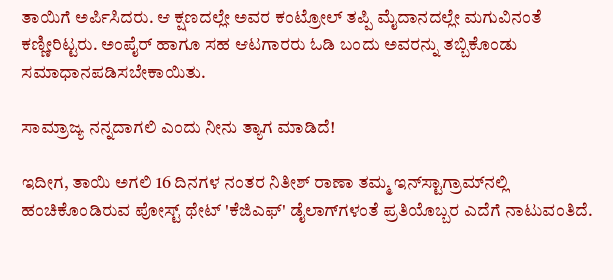ತಾಯಿಗೆ ಅರ್ಪಿಸಿದರು. ಆ ಕ್ಷಣದಲ್ಲೇ ಅವರ ಕಂಟ್ರೋಲ್ ತಪ್ಪಿ ಮೈದಾನದಲ್ಲೇ ಮಗುವಿನಂತೆ ಕಣ್ಣೀರಿಟ್ಟರು. ಅಂಪೈರ್ ಹಾಗೂ ಸಹ ಆಟಗಾರರು ಓಡಿ ಬಂದು ಅವರನ್ನು ತಬ್ಬಿಕೊಂಡು ಸಮಾಧಾನಪಡಿಸಬೇಕಾಯಿತು.

ಸಾಮ್ರಾಜ್ಯ ನನ್ನದಾಗಲಿ ಎಂದು ನೀನು ತ್ಯಾಗ ಮಾಡಿದೆ!

ಇದೀಗ, ತಾಯಿ ಅಗಲಿ 16 ದಿನಗಳ ನಂತರ ನಿತೀಶ್ ರಾಣಾ ತಮ್ಮ ಇನ್‌ಸ್ಟಾಗ್ರಾಮ್‌ನಲ್ಲಿ ಹಂಚಿಕೊಂಡಿರುವ ಪೋಸ್ಟ್ ಥೇಟ್ 'ಕೆಜಿಎಫ್' ಡೈಲಾಗ್‌ಗಳಂತೆ ಪ್ರತಿಯೊಬ್ಬರ ಎದೆಗೆ ನಾಟುವಂತಿದೆ.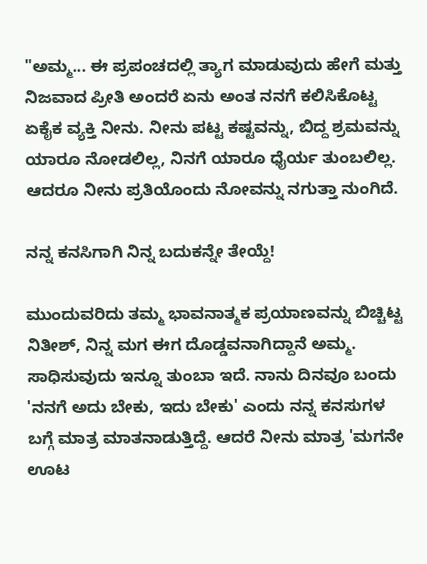"ಅಮ್ಮ... ಈ ಪ್ರಪಂಚದಲ್ಲಿ ತ್ಯಾಗ ಮಾಡುವುದು ಹೇಗೆ ಮತ್ತು ನಿಜವಾದ ಪ್ರೀತಿ ಅಂದರೆ ಏನು ಅಂತ ನನಗೆ ಕಲಿಸಿಕೊಟ್ಟ ಏಕೈಕ ವ್ಯಕ್ತಿ ನೀನು. ನೀನು ಪಟ್ಟ ಕಷ್ಟವನ್ನು, ಬಿದ್ದ ಶ್ರಮವನ್ನು ಯಾರೂ ನೋಡಲಿಲ್ಲ, ನಿನಗೆ ಯಾರೂ ಧೈರ್ಯ ತುಂಬಲಿಲ್ಲ. ಆದರೂ ನೀನು ಪ್ರತಿಯೊಂದು ನೋವನ್ನು ನಗುತ್ತಾ ನುಂಗಿದೆ.

ನನ್ನ ಕನಸಿಗಾಗಿ ನಿನ್ನ ಬದುಕನ್ನೇ ತೇಯ್ದೆ!

ಮುಂದುವರಿದು ತಮ್ಮ ಭಾವನಾತ್ಮಕ ಪ್ರಯಾಣವನ್ನು ಬಿಚ್ಚಿಟ್ಟ ನಿತೀಶ್, ನಿನ್ನ ಮಗ ಈಗ ದೊಡ್ಡವನಾಗಿದ್ದಾನೆ ಅಮ್ಮ. ಸಾಧಿಸುವುದು ಇನ್ನೂ ತುಂಬಾ ಇದೆ. ನಾನು ದಿನವೂ ಬಂದು 'ನನಗೆ ಅದು ಬೇಕು, ಇದು ಬೇಕು' ಎಂದು ನನ್ನ ಕನಸುಗಳ ಬಗ್ಗೆ ಮಾತ್ರ ಮಾತನಾಡುತ್ತಿದ್ದೆ. ಆದರೆ ನೀನು ಮಾತ್ರ 'ಮಗನೇ ಊಟ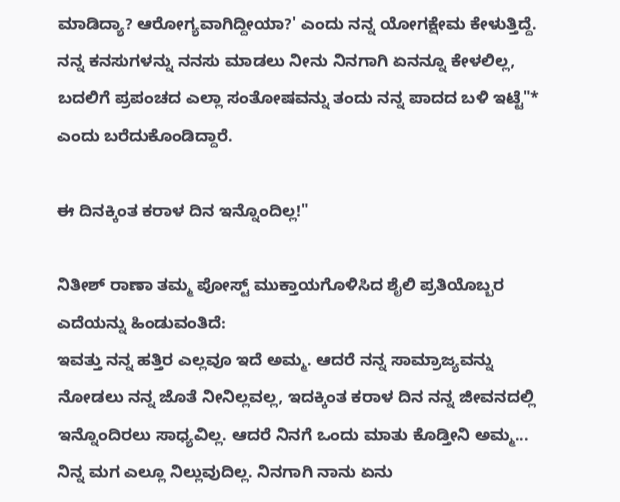ಮಾಡಿದ್ಯಾ? ಆರೋಗ್ಯವಾಗಿದ್ದೀಯಾ?' ಎಂದು ನನ್ನ ಯೋಗಕ್ಷೇಮ ಕೇಳುತ್ತಿದ್ದೆ. ನನ್ನ ಕನಸುಗಳನ್ನು ನನಸು ಮಾಡಲು ನೀನು ನಿನಗಾಗಿ ಏನನ್ನೂ ಕೇಳಲಿಲ್ಲ, ಬದಲಿಗೆ ಪ್ರಪಂಚದ ಎಲ್ಲಾ ಸಂತೋಷವನ್ನು ತಂದು ನನ್ನ ಪಾದದ ಬಳಿ ಇಟ್ಟೆ"* ಎಂದು ಬರೆದುಕೊಂಡಿದ್ದಾರೆ.

ಈ ದಿನಕ್ಕಿಂತ ಕರಾಳ ದಿನ ಇನ್ನೊಂದಿಲ್ಲ!"

ನಿತೀಶ್ ರಾಣಾ ತಮ್ಮ ಪೋಸ್ಟ್ ಮುಕ್ತಾಯಗೊಳಿಸಿದ ಶೈಲಿ ಪ್ರತಿಯೊಬ್ಬರ ಎದೆಯನ್ನು ಹಿಂಡುವಂತಿದೆ:
ಇವತ್ತು ನನ್ನ ಹತ್ತಿರ ಎಲ್ಲವೂ ಇದೆ ಅಮ್ಮ. ಆದರೆ ನನ್ನ ಸಾಮ್ರಾಜ್ಯವನ್ನು ನೋಡಲು ನನ್ನ ಜೊತೆ ನೀನಿಲ್ಲವಲ್ಲ, ಇದಕ್ಕಿಂತ ಕರಾಳ ದಿನ ನನ್ನ ಜೀವನದಲ್ಲಿ ಇನ್ನೊಂದಿರಲು ಸಾಧ್ಯವಿಲ್ಲ. ಆದರೆ ನಿನಗೆ ಒಂದು ಮಾತು ಕೊಡ್ತೀನಿ ಅಮ್ಮ... ನಿನ್ನ ಮಗ ಎಲ್ಲೂ ನಿಲ್ಲುವುದಿಲ್ಲ. ನಿನಗಾಗಿ ನಾನು ಏನು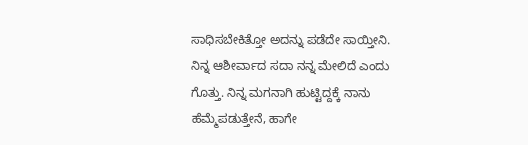ಸಾಧಿಸಬೇಕಿತ್ತೋ ಅದನ್ನು ಪಡೆದೇ ಸಾಯ್ತೀನಿ. ನಿನ್ನ ಆಶೀರ್ವಾದ ಸದಾ ನನ್ನ ಮೇಲಿದೆ ಎಂದು ಗೊತ್ತು. ನಿನ್ನ ಮಗನಾಗಿ ಹುಟ್ಟಿದ್ದಕ್ಕೆ ನಾನು ಹೆಮ್ಮೆಪಡುತ್ತೇನೆ, ಹಾಗೇ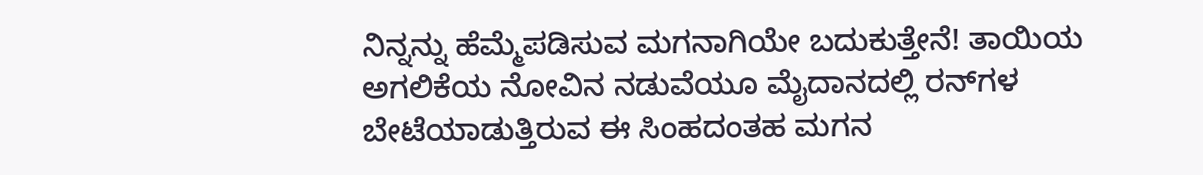ನಿನ್ನನ್ನು ಹೆಮ್ಮೆಪಡಿಸುವ ಮಗನಾಗಿಯೇ ಬದುಕುತ್ತೇನೆ! ತಾಯಿಯ ಅಗಲಿಕೆಯ ನೋವಿನ ನಡುವೆಯೂ ಮೈದಾನದಲ್ಲಿ ರನ್‌ಗಳ ಬೇಟೆಯಾಡುತ್ತಿರುವ ಈ ಸಿಂಹದಂತಹ ಮಗನ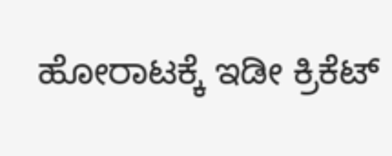ಹೋರಾಟಕ್ಕೆ ಇಡೀ ಕ್ರಿಕೆಟ್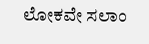ಲೋಕವೇ ಸಲಾಂ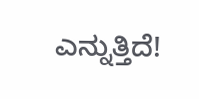ಎನ್ನುತ್ತಿದೆ!